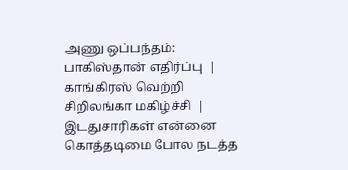அணு ஒப்பந்தம்: பாகிஸ்தான் எதிர்ப்பு  |  காங்கிரஸ் வெற்றி சிறிலங்கா மகிழ்ச்சி  |   இடதுசாரிகள் என்னை கொத்தடிமை போல நடத்த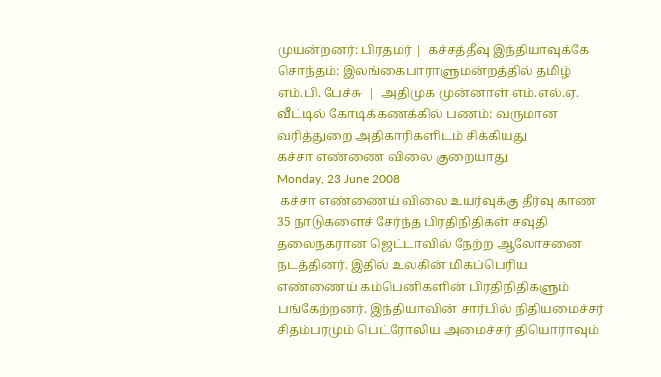முயன்றனர்: பிரதமர் |  கச்சத்தீவு இந்தியாவுக்கே சொந்தம்: இலங்கைபாராளுமன்றத்தில் தமிழ் எம்.பி. பேச்சு  |  அதிமுக முன்னாள் எம்.எல்.ஏ. வீட்டில் கோடிக்கணக்கில் பணம்: வருமான வரித்துறை அதிகாரிகளிடம் சிக்கியது
கச்சா எண்ணை விலை குறையாது
Monday, 23 June 2008
 கச்சா எண்ணைய் விலை உயர்வுக்கு தீர்வு காண 35 நாடுகளைச் சேர்ந்த பிரதிநிதிகள் சவுதி தலைநகரான ஜெட்டாவில் நேற்ற ஆலோசனை நடத்தினர். இதில் உலகின் மிகப்பெரிய எண்ணைய் கம்பெனிகளின் பிரதிநிதிகளும் பங்கேற்றனர். இந்தியாவின் சார்பில் நிதியமைச்சர் சிதம்பரமும் பெட்ரோலிய அமைச்சர் தியொராவும்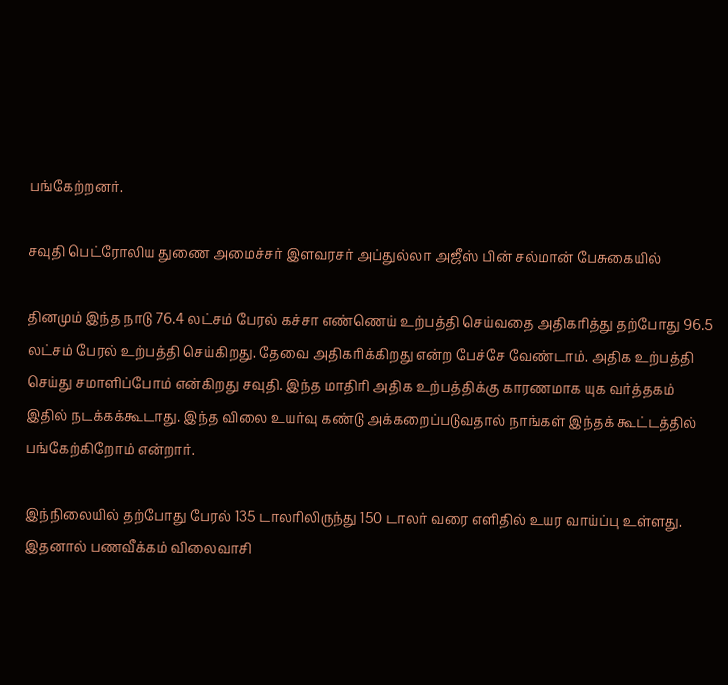பங்கேற்றனர்.

சவுதி பெட்ரோலிய துணை அமைச்சர் இளவரசர் அப்துல்லா அஜீஸ் பின் சல்மான் பேசுகையில்

தினமும் இந்த நாடு 76.4 லட்சம் பேரல் கச்சா எண்ணெய் உற்பத்தி செய்வதை அதிகரித்து தற்போது 96.5 லட்சம் பேரல் உற்பத்தி செய்கிறது. தேவை அதிகரிக்கிறது என்ற பேச்சே வேண்டாம். அதிக உற்பத்தி செய்து சமாளிப்போம் என்கிறது சவுதி. இந்த மாதிரி அதிக உற்பத்திக்கு காரணமாக யுக வர்த்தகம் இதில் நடக்கக்கூடாது. இந்த விலை உயர்வு கண்டு அக்கறைப்படுவதால் நாங்கள் இந்தக் கூட்டத்தில் பங்கேற்கிறோம் என்றார்.

இந்நிலையில் தற்போது பேரல் 135 டாலரிலிருந்து 150 டாலர் வரை எளிதில் உயர வாய்ப்பு உள்ளது. இதனால் பணவீக்கம் விலைவாசி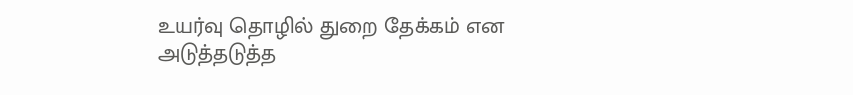உயர்வு தொழில் துறை தேக்கம் என அடுத்தடுத்த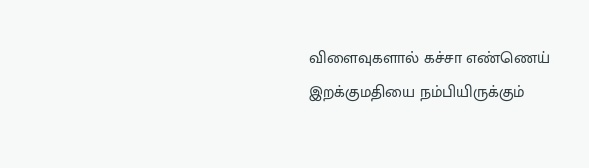விளைவுகளால் கச்சா எண்ணெய் இறக்குமதியை நம்பியிருக்கும்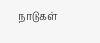நாடுகள்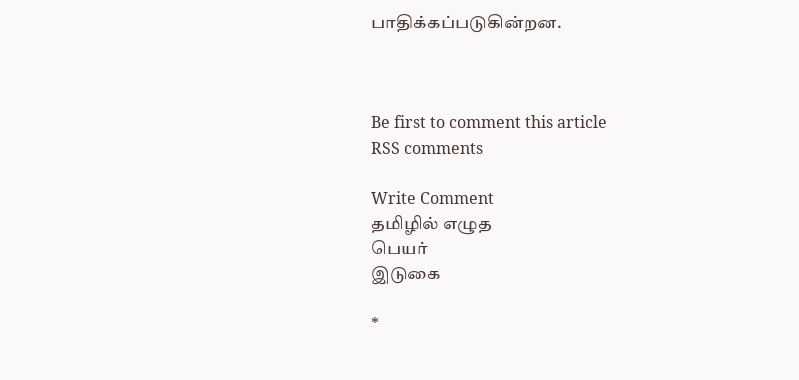பாதிக்கப்படுகின்றன.



Be first to comment this article
RSS comments

Write Comment
தமிழில் எழுத
பெயர்
இடுகை

*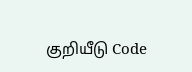குறியீடு Code